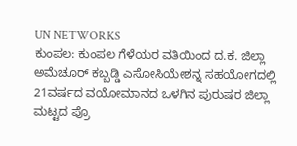UN NETWORKS
ಕುಂಪಲ: ಕುಂಪಲ ಗೆಳೆಯರ ವತಿಯಿಂದ ದ.ಕ. ಜಿಲ್ಲಾ ಅಮೆಚೂರ್ ಕಬ್ಬಡ್ಡಿ ಎಸೋಸಿಯೇಶನ್ನ ಸಹಯೋಗದಲ್ಲಿ 21ವರ್ಷದ ವಯೋಮಾನದ ಒಳಗಿನ ಪುರುಷರ ಜಿಲ್ಲಾ ಮಟ್ಟದ ಪ್ರೊ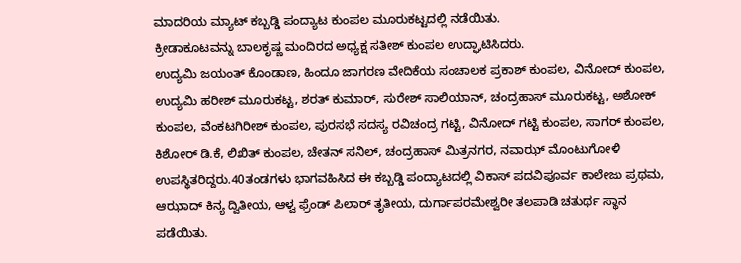ಮಾದರಿಯ ಮ್ಯಾಟ್ ಕಬ್ಬಡ್ಡಿ ಪಂದ್ಯಾಟ ಕುಂಪಲ ಮೂರುಕಟ್ಟದಲ್ಲಿ ನಡೆಯಿತು.
ಕ್ರೀಡಾಕೂಟವನ್ನು ಬಾಲಕೃಷ್ಣ ಮಂದಿರದ ಅಧ್ಯಕ್ಷ ಸತೀಶ್ ಕುಂಪಲ ಉದ್ಘಾಟಿಸಿದರು.
ಉದ್ಯಮಿ ಜಯಂತ್ ಕೊಂಡಾಣ, ಹಿಂದೂ ಜಾಗರಣ ವೇದಿಕೆಯ ಸಂಚಾಲಕ ಪ್ರಕಾಶ್ ಕುಂಪಲ, ವಿನೋದ್ ಕುಂಪಲ, ಉದ್ಯಮಿ ಹರೀಶ್ ಮೂರುಕಟ್ಟ, ಶರತ್ ಕುಮಾರ್, ಸುರೇಶ್ ಸಾಲಿಯಾನ್, ಚಂದ್ರಹಾಸ್ ಮೂರುಕಟ್ಟ, ಅಶೋಕ್ ಕುಂಪಲ, ವೆಂಕಟಗಿರೀಶ್ ಕುಂಪಲ, ಪುರಸಭೆ ಸದಸ್ಯ ರವಿಚಂದ್ರ ಗಟ್ಟಿ, ವಿನೋದ್ ಗಟ್ಟಿ ಕುಂಪಲ, ಸಾಗರ್ ಕುಂಪಲ, ಕಿಶೋರ್ ಡಿ.ಕೆ, ಲಿಖಿತ್ ಕುಂಪಲ, ಚೇತನ್ ಸನಿಲ್, ಚಂದ್ರಹಾಸ್ ಮಿತ್ರನಗರ, ನವಾಝ್ ಮೊಂಟುಗೋಳಿ ಉಪಸ್ಥಿತರಿದ್ದರು.40ತಂಡಗಳು ಭಾಗವಹಿಸಿದ ಈ ಕಬ್ಬಡ್ಡಿ ಪಂದ್ಯಾಟದಲ್ಲಿ ವಿಕಾಸ್ ಪದವಿಪೂರ್ವ ಕಾಲೇಜು ಪ್ರಥಮ, ಆಝಾದ್ ಕಿನ್ಯ ದ್ವಿತೀಯ, ಆಳ್ವ ಫ್ರೆಂಡ್ ಪಿಲಾರ್ ತೃತೀಯ, ದುರ್ಗಾಪರಮೇಶ್ವರೀ ತಲಪಾಡಿ ಚತುರ್ಥ ಸ್ಥಾನ ಪಡೆಯಿತು.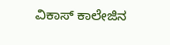ವಿಕಾಸ್ ಕಾಲೇಜಿನ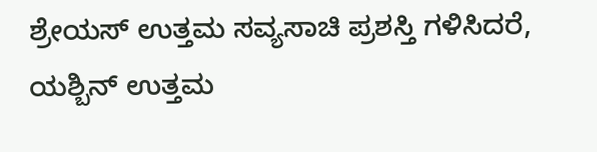ಶ್ರೇಯಸ್ ಉತ್ತಮ ಸವ್ಯಸಾಚಿ ಪ್ರಶಸ್ತಿ ಗಳಿಸಿದರೆ, ಯಶ್ಬಿನ್ ಉತ್ತಮ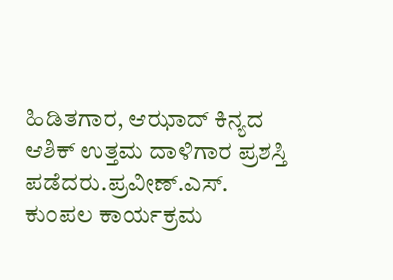ಹಿಡಿತಗಾರ, ಆಝಾದ್ ಕಿನ್ಯದ ಆಶಿಕ್ ಉತ್ತಮ ದಾಳಿಗಾರ ಪ್ರಶಸ್ತಿ ಪಡೆದರು.ಪ್ರವೀಣ್.ಎಸ್. ಕುಂಪಲ ಕಾರ್ಯಕ್ರಮ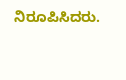ನಿರೂಪಿಸಿದರು.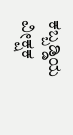ಕಬ್ಬಡ್ಡಿಯ ವೀಕ್ಷಕ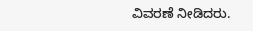ವಿವರಣೆ ನೀಡಿದರು.